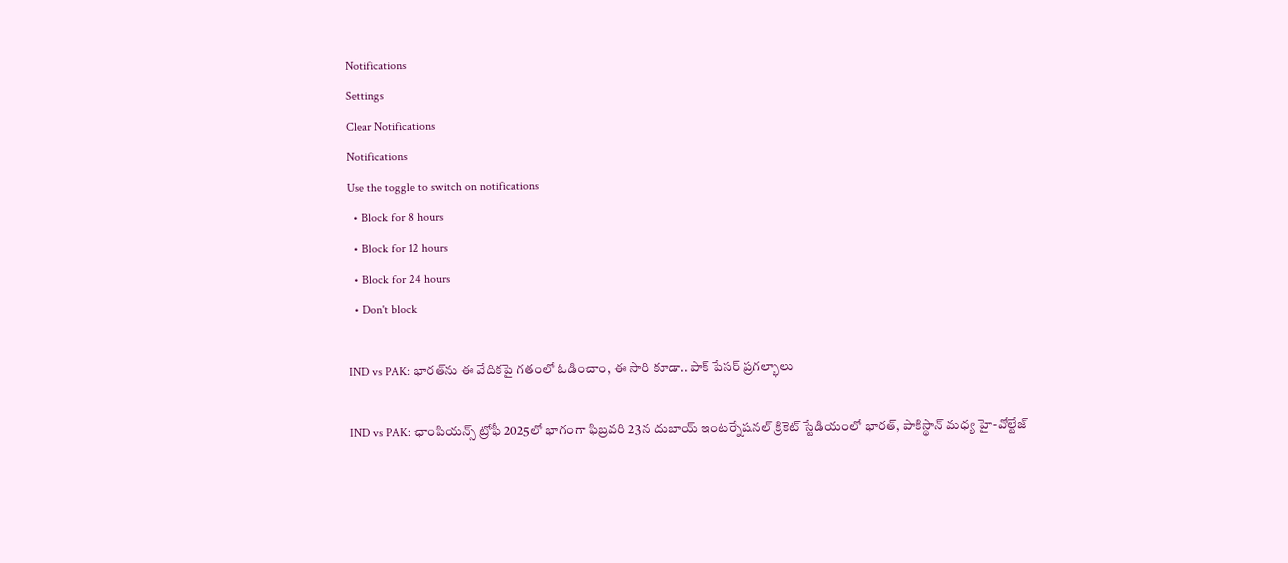Notifications
Settings
Clear Notifications
Notifications
Use the toggle to switch on notifications
  • Block for 8 hours
  • Block for 12 hours
  • Block for 24 hours
  • Don't block

IND vs PAK: భారత్‌ను ఈ వేదికపై గతంలో ఓడించాం, ఈ సారి కూడా.. పాక్ పేసర్ ప్రగల్భాలు

IND vs PAK: ఛాంపియన్స్ ట్రోఫీ 2025లో భాగంగా ఫిబ్రవరి 23న దుబాయ్ ఇంటర్నేషనల్ క్రికెట్ స్టేడియంలో భారత్, పాకిస్థాన్ మధ్య హై-వోల్టేజ్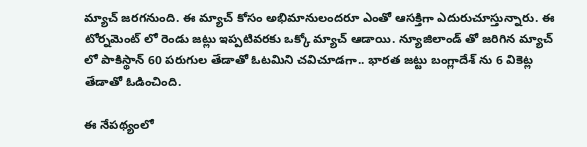మ్యాచ్ జరగనుంది. ఈ మ్యాచ్ కోసం అభిమానులందరూ ఎంతో ఆసక్తిగా ఎదురుచూస్తున్నారు. ఈ టోర్నమెంట్ లో రెండు జట్లు ఇప్పటివరకు ఒక్కో మ్యాచ్ ఆడాయి. న్యూజిలాండ్ తో జరిగిన మ్యాచ్ లో పాకిస్థాన్ 60 పరుగుల తేడాతో ఓటమిని చవిచూడగా.. భారత జట్టు బంగ్లాదేశ్ ను 6 వికెట్ల తేడాతో ఓడించింది.

ఈ నేపథ్యంలో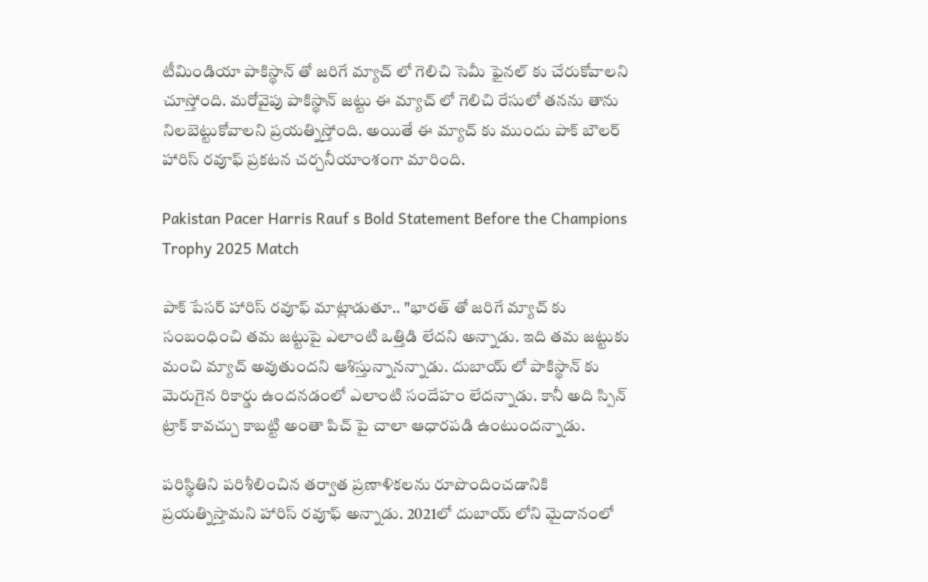టీమిండియా పాకిస్థాన్ తో జరిగే మ్యాచ్ లో గెలిచి సెమీ ఫైనల్ కు చేరుకోవాలని చూస్తోంది. మరోవైపు పాకిస్థాన్ జట్టు ఈ మ్యాచ్ లో గెలిచి రేసులో తనను తాను నిలబెట్టుకోవాలని ప్రయత్నిస్తోంది. అయితే ఈ మ్యాచ్ కు ముందు పాక్ బౌలర్ హారిస్ రవూఫ్ ప్రకటన చర్చనీయాంశంగా మారింది.

Pakistan Pacer Harris Rauf s Bold Statement Before the Champions Trophy 2025 Match

పాక్ పేసర్ హారిస్ రవూఫ్ మాట్లాడుతూ.. "భారత్ తో జరిగే మ్యాచ్ కు సంబంధించి తమ జట్టుపై ఎలాంటి ఒత్తిడి లేదని అన్నాడు. ఇది తమ జట్టుకు మంచి మ్యాచ్ అవుతుందని ఆశిస్తున్నానన్నాడు. దుబాయ్ లో పాకిస్థాన్ కు మెరుగైన రికార్డు ఉందనడంలో ఎలాంటి సందేహం లేదన్నాడు. కానీ అది స్పిన్ ట్రాక్ కావచ్చు కాబట్టి అంతా పిచ్ పై చాలా ఆధారపడి ఉంటుందన్నాడు.

పరిస్థితిని పరిశీలించిన తర్వాత ప్రణాళికలను రూపొందించడానికి ప్రయత్నిస్తామని హారిస్ రవూఫ్ అన్నాడు. 2021లో దుబాయ్ లోని మైదానంలో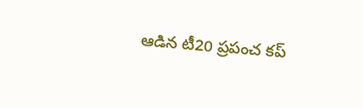ఆడిన టీ20 ప్రపంచ కప్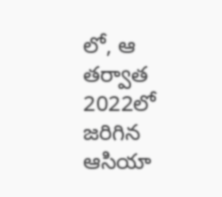లో, ఆ తర్వాత 2022లో జరిగిన ఆసియా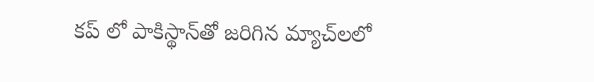కప్ లో పాకిస్థాన్‌తో జరిగిన మ్యాచ్‌లలో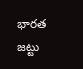భారత జట్టు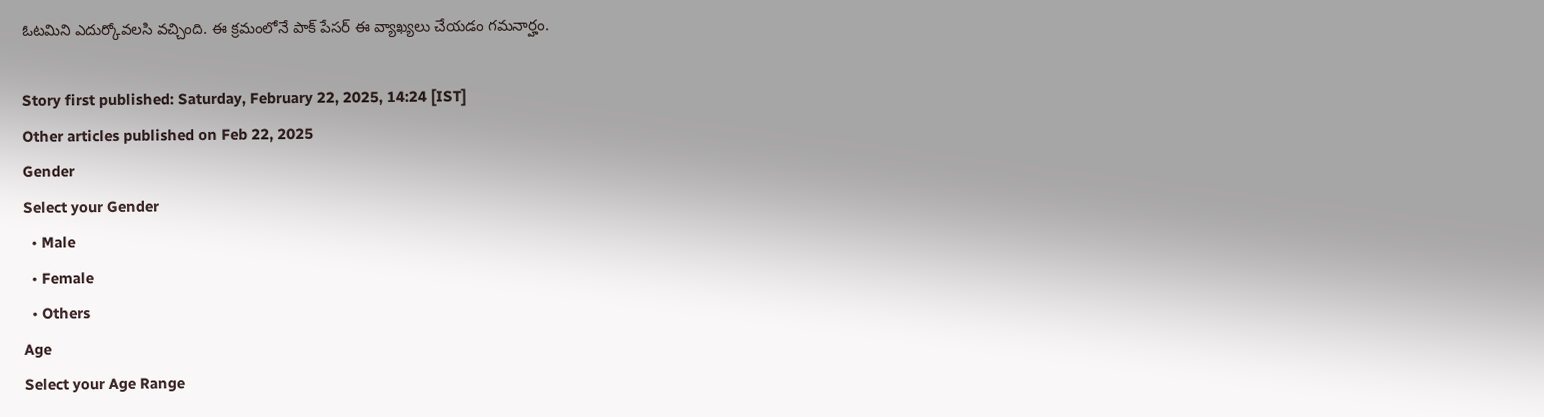ఓటమిని ఎదుర్కోవలసి వచ్చింది. ఈ క్రమంలోనే పాక్ పేసర్ ఈ వ్యాఖ్యలు చేయడం గమనార్హం.

Story first published: Saturday, February 22, 2025, 14:24 [IST]
Other articles published on Feb 22, 2025
Gender
Select your Gender
  • Male
  • Female
  • Others
Age
Select your Age Range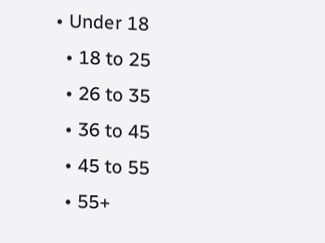• Under 18
  • 18 to 25
  • 26 to 35
  • 36 to 45
  • 45 to 55
  • 55+